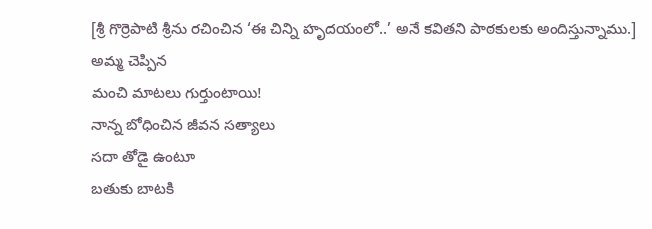[శ్రీ గొర్రెపాటి శ్రీను రచించిన ‘ఈ చిన్ని హృదయంలో..’ అనే కవితని పాఠకులకు అందిస్తున్నాము.]
అమ్మ చెప్పిన
మంచి మాటలు గుర్తుంటాయి!
నాన్న బోధించిన జీవన సత్యాలు
సదా తోడై ఉంటూ
బతుకు బాటకి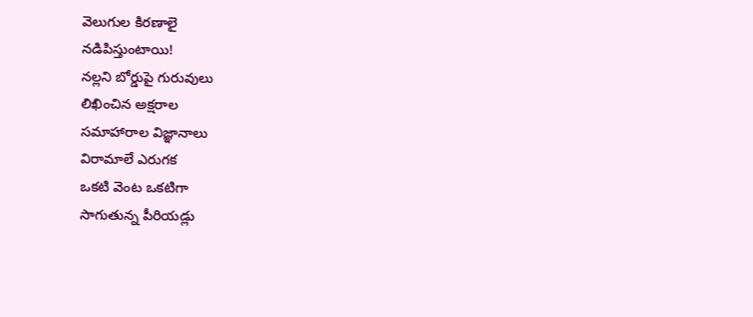వెలుగుల కిరణాలై
నడిపిస్తుంటాయి!
నల్లని బోర్డుపై గురువులు
లిఖించిన అక్షరాల
సమాహారాల విజ్ఞానాలు
విరామాలే ఎరుగక
ఒకటి వెంట ఒకటిగా
సాగుతున్న పీరియడ్లు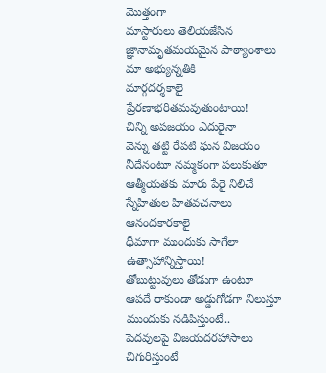మొత్తంగా
మాస్టారులు తెలియజేసిన
జ్ఞానామృతమయమైన పాఠ్యాంశాలు
మా అభ్యున్నతికి
మార్గదర్శకాలై
ప్రేరణాభరితమవుతుంటాయి!
చిన్ని అపజయం ఎదురైనా
వెన్ను తట్టి రేపటి ఘన విజయం
నీదేనంటూ నమ్మకంగా పలుకుతూ
ఆత్మీయతకు మారు పేరై నిలిచే
స్నేహితుల హితవచనాలు
ఆనందకారకాలై
ధీమాగా ముందుకు సాగేలా
ఉత్సాహాన్నిస్తాయి!
తోబుట్టువులు తోడుగా ఉంటూ
ఆపదే రాకుండా అడ్డుగోడగా నిలుస్తూ
ముందుకు నడిపిస్తుంటే..
పెదవులపై విజయదరహాసాలు
చిగురిస్తుంటే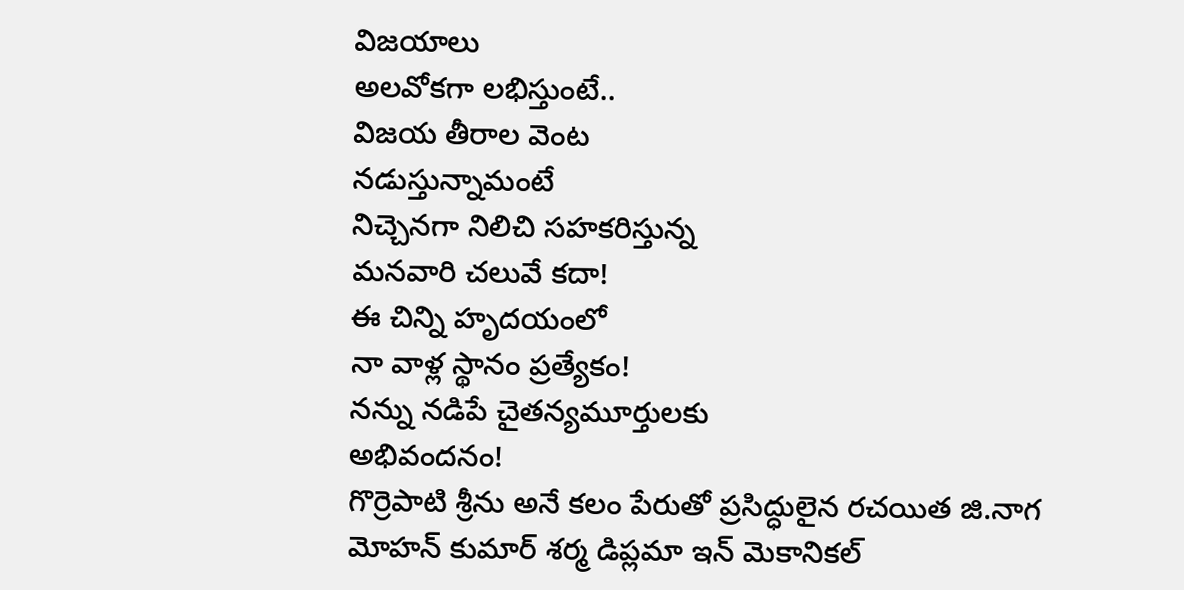విజయాలు
అలవోకగా లభిస్తుంటే..
విజయ తీరాల వెంట
నడుస్తున్నామంటే
నిచ్చెనగా నిలిచి సహకరిస్తున్న
మనవారి చలువే కదా!
ఈ చిన్ని హృదయంలో
నా వాళ్ల స్థానం ప్రత్యేకం!
నన్ను నడిపే చైతన్యమూర్తులకు
అభివందనం!
గొర్రెపాటి శ్రీను అనే కలం పేరుతో ప్రసిద్ధులైన రచయిత జి.నాగ మోహన్ కుమార్ శర్మ డిప్లమా ఇన్ మెకానికల్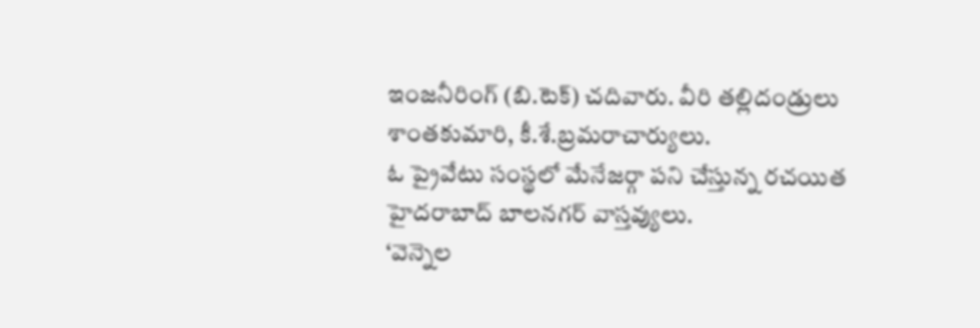ఇంజనీరింగ్ (బి.టెక్) చదివారు. వీరి తల్లిదండ్రులు శాంతకుమారి, కీ.శే.బ్రమరాచార్యులు.
ఓ ప్రైవేటు సంస్థలో మేనేజర్గా పని చేస్తున్న రచయిత హైదరాబాద్ బాలనగర్ వాస్తవ్యులు.
‘వెన్నెల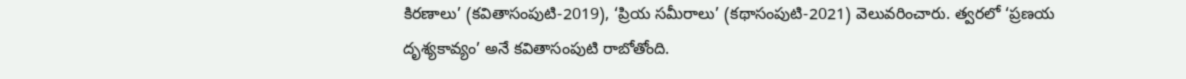కిరణాలు’ (కవితాసంపుటి-2019), ‘ప్రియ సమీరాలు’ (కథాసంపుటి-2021) వెలువరించారు. త్వరలో ‘ప్రణయ దృశ్యకావ్యం’ అనే కవితాసంపుటి రాబోతోంది.